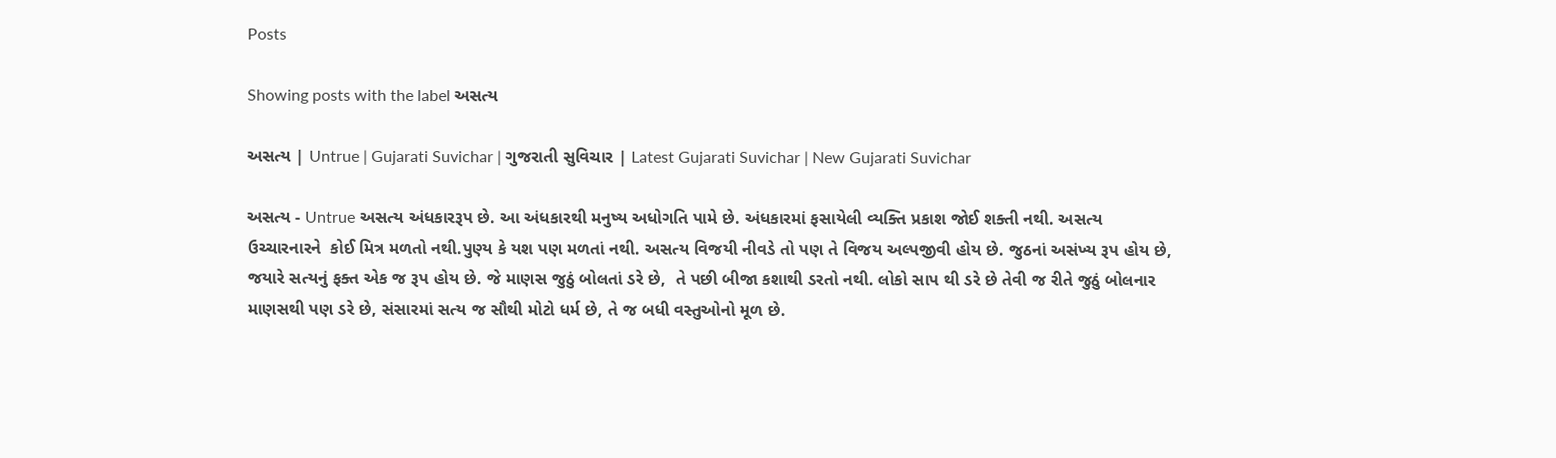Posts

Showing posts with the label અસત્ય

અસત્ય | Untrue | Gujarati Suvichar | ગુજરાતી સુવિચાર | Latest Gujarati Suvichar | New Gujarati Suvichar

અસત્ય - Untrue અસત્ય અંધકારરૂપ છે. આ અંધકારથી મનુષ્ય અધોગતિ પામે છે. અંધકારમાં ફસાયેલી વ્યક્તિ પ્રકાશ જોઈ શક્તી નથી. અસત્ય ઉચ્ચારનારને  કોઈ મિત્ર મળતો નથી.પુણ્ય કે યશ પણ મળતાં નથી. અસત્ય વિજયી નીવડે તો પણ તે વિજય અલ્પજીવી હોય છે. જુઠનાં અસંખ્ય રૂપ હોય છે, જયારે સત્યનું ફક્ત એક જ રૂપ હોય છે. જે માણસ જુઠું બોલતાં ડરે છે,  તે પછી બીજા કશાથી ડરતો નથી. લોકો સાપ થી ડરે છે તેવી જ રીતે જુઠું બોલનાર માણસથી પણ ડરે છે, સંસારમાં સત્ય જ સૌથી મોટો ધર્મ છે, તે જ બધી વસ્તુઓનો મૂળ છે.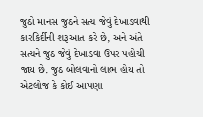જુઠો માનસ જુઠને સત્ય જેવું દેખાડવાથી કારકિર્દીની શરૂઆત કરે છે, અને અંતે સત્યને જુઠ જેવું દેખાડવા ઉપર પહોચી જાય છે. જુઠ બોલવાનો લાભ હોય તો એટલોજ કે કોઈ આપણા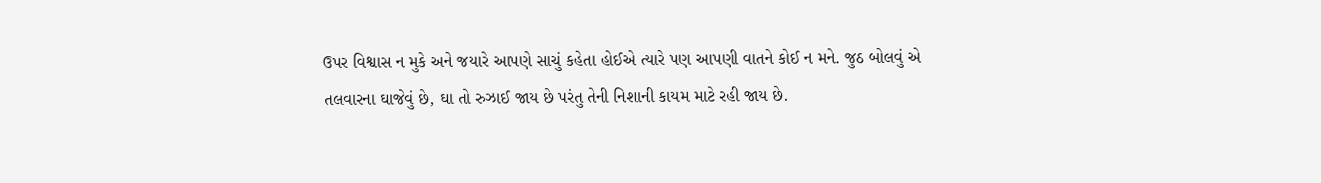ઉપર વિશ્વાસ ન મુકે અને જયારે આપણે સાચું કહેતા હોઈએ ત્યારે પણ આપણી વાતને કોઈ ન મને. જુઠ બોલવું એ તલવારના ઘાજેવું છે, ઘા તો રુઝાઈ જાય છે પરંતુ તેની નિશાની કાયમ માટે રહી જાય છે.